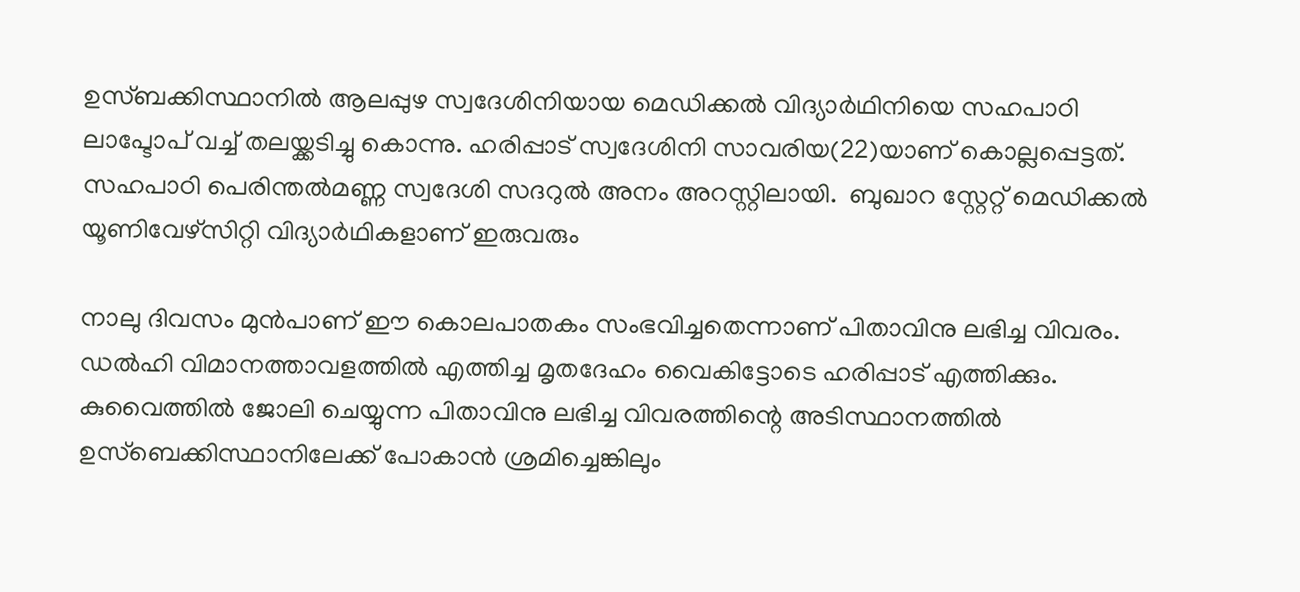ഉസ്ബക്കിസ്ഥാനില്‍ ആലപ്പുഴ സ്വദേശിനിയായ മെഡിക്കല്‍ വിദ്യാര്‍ഥിനിയെ സഹപാഠി ലാപ്ടോപ് വച്ച് തലയ്ക്കടിച്ചു കൊന്നു. ഹരിപ്പാട് സ്വദേശിനി സാവരിയ(22)യാണ് കൊല്ലപ്പെട്ടത്. സഹപാഠി പെരിന്തല്‍മണ്ണ സ്വദേശി സദറുല്‍ അനം അറസ്റ്റിലായി.  ബുഖാറ സ്റ്റേറ്റ് മെഡിക്കല്‍ യൂണിവേഴ്സിറ്റി വിദ്യാര്‍ഥികളാണ് ഇരുവരും

നാലു ദിവസം മുന്‍പാണ് ഈ കൊലപാതകം സംഭവിച്ചതെന്നാണ് പിതാവിനു ലഭിച്ച വിവരം. ഡല്‍ഹി വിമാനത്താവളത്തില്‍ എത്തിച്ച മൃതദേഹം വൈകിട്ടോടെ ഹരിപ്പാട് എത്തിക്കും. കുവൈത്തില്‍ ജോലി ചെയ്യുന്ന പിതാവിനു ലഭിച്ച വിവരത്തിന്റെ അടിസ്ഥാനത്തില്‍ ഉസ്ബെക്കിസ്ഥാനിലേക്ക് പോകാന്‍ ശ്രമിച്ചെങ്കിലും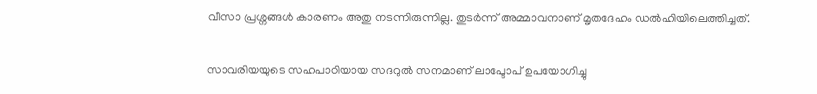വീസാ പ്രശ്നങ്ങള്‍ കാരണം അതു നടന്നിരുന്നില്ല. തുടര്‍ന്ന് അമ്മാവനാണ് മൃതദേഹം ഡല്‍ഹിയിലെത്തിച്ചത്.

സാവരിയയുടെ സഹപാഠിയായ സദറുല്‍ സനമാണ് ലാപ്ടോപ് ഉപയോഗിച്ചു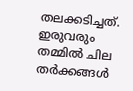തലക്കടിച്ചത്. ഇരുവരും തമ്മില്‍ ചില തര്‍ക്കങ്ങള്‍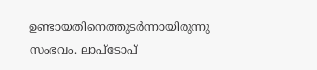ഉണ്ടായതിനെത്തുടര്‍ന്നായിരുന്നു സംഭവം. ലാപ്ടോപ്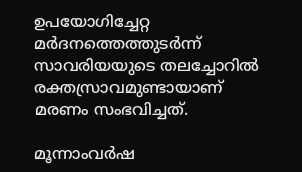ഉപയോഗിച്ചേറ്റ മര്‍ദനത്തെത്തുടര്‍ന്ന് സാവരിയയുടെ തലച്ചോറില്‍ രക്തസ്രാവമുണ്ടായാണ് മരണം സംഭവിച്ചത്.

മൂന്നാംവര്‍ഷ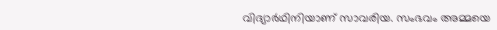വിദ്യാര്‍ഥിനിയാണ് സാവരിയ. സംഭവം അമ്മയെ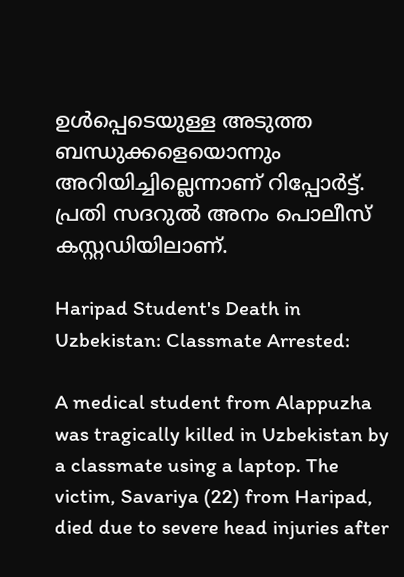ഉള്‍പ്പെടെയുള്ള അടുത്ത ബന്ധുക്കളെയൊന്നും അറിയിച്ചില്ലെന്നാണ് റിപ്പോര്‍ട്ട്. പ്രതി സദറുല്‍ അനം പൊലീസ് കസ്റ്റഡിയിലാണ്.

Haripad Student's Death in Uzbekistan: Classmate Arrested:

A medical student from Alappuzha was tragically killed in Uzbekistan by a classmate using a laptop. The victim, Savariya (22) from Haripad, died due to severe head injuries after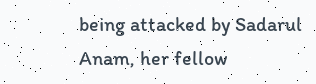being attacked by Sadarul Anam, her fellow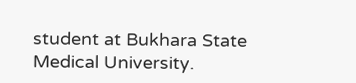student at Bukhara State Medical University.